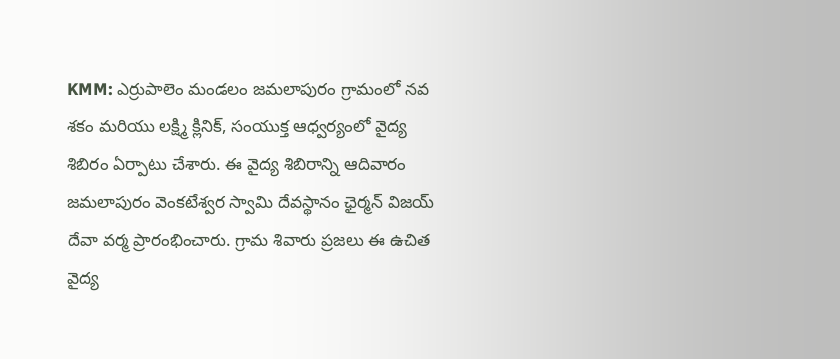KMM: ఎర్రుపాలెం మండలం జమలాపురం గ్రామంలో నవ శకం మరియు లక్ష్మి క్లినిక్, సంయుక్త ఆధ్వర్యంలో వైద్య శిబిరం ఏర్పాటు చేశారు. ఈ వైద్య శిబిరాన్ని ఆదివారం జమలాపురం వెంకటేశ్వర స్వామి దేవస్థానం ఛైర్మన్ విజయ్ దేవా వర్మ ప్రారంభించారు. గ్రామ శివారు ప్రజలు ఈ ఉచిత వైద్య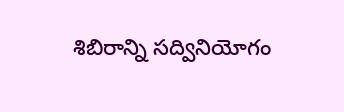శిబిరాన్ని సద్వినియోగం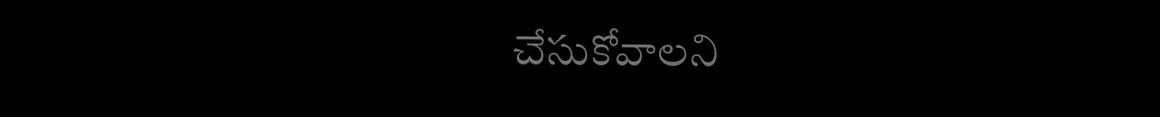చేసుకోవాలని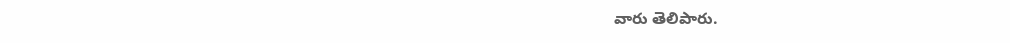వారు తెలిపారు.